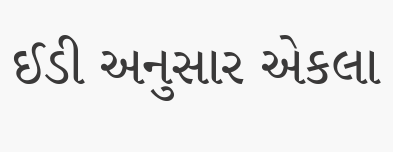ઈડી અનુસાર એકલા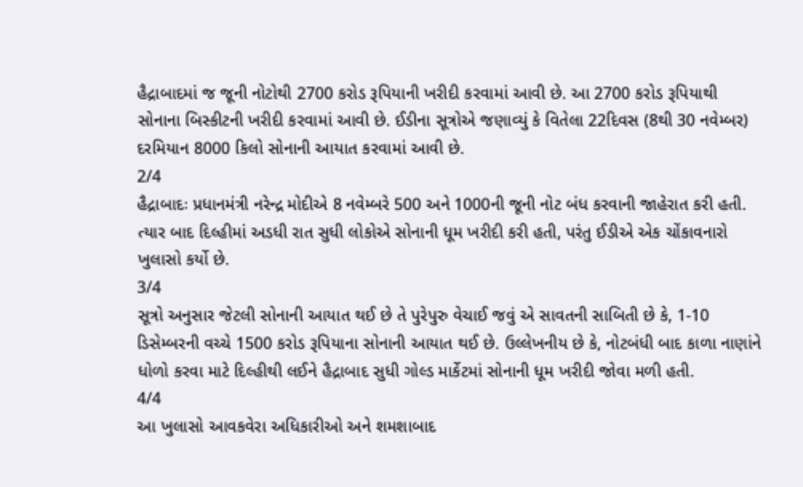હૈદ્રાબાદમાં જ જૂની નોટોથી 2700 કરોડ રૂપિયાની ખરીદી કરવામાં આવી છે. આ 2700 કરોડ રૂપિયાથી સોનાના બિસ્કીટની ખરીદી કરવામાં આવી છે. ઈડીના સૂત્રોએ જણાવ્યું કે વિતેલા 22દિવસ (8થી 30 નવેમ્બર) દરમિયાન 8000 કિલો સોનાની આયાત કરવામાં આવી છે.
2/4
હૈદ્રાબાદઃ પ્રધાનમંત્રી નરેન્દ્ર મોદીએ 8 નવેમ્બરે 500 અને 1000ની જૂની નોટ બંધ કરવાની જાહેરાત કરી હતી. ત્યાર બાદ દિલ્હીમાં અડધી રાત સુધી લોકોએ સોનાની ધૂમ ખરીદી કરી હતી, પરંતુ ઈડીએ એક ચોંકાવનારો ખુલાસો કર્યો છે.
3/4
સૂત્રો અનુસાર જેટલી સોનાની આયાત થઈ છે તે પુરેપુરુ વેચાઈ જવું એ સાવતની સાબિતી છે કે, 1-10 ડિસેમ્બરની વચ્ચે 1500 કરોડ રૂપિયાના સોનાની આયાત થઈ છે. ઉલ્લેખનીય છે કે, નોટબંધી બાદ કાળા નાણાંને ધોળો કરવા માટે દિલ્હીથી લઈને હૈદ્રાબાદ સુધી ગોલ્ડ માર્કેટમાં સોનાની ધૂમ ખરીદી જોવા મળી હતી.
4/4
આ ખુલાસો આવકવેરા અધિકારીઓ અને શમશાબાદ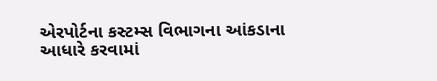એરપોર્ટના કસ્ટમ્સ વિભાગના આંકડાના આધારે કરવામાં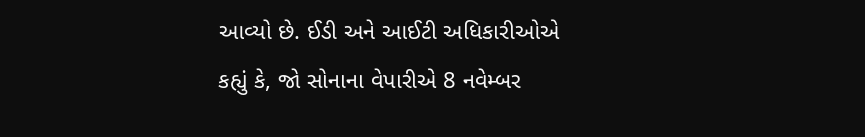આવ્યો છે. ઈડી અને આઈટી અધિકારીઓએ કહ્યું કે, જો સોનાના વેપારીએ 8 નવેમ્બર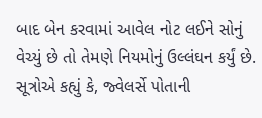બાદ બેન કરવામાં આવેલ નોટ લઈને સોનું વેચ્યું છે તો તેમણે નિયમોનું ઉલ્લંઘન કર્યું છે. સૂત્રોએ કહ્યું કે, જ્વેલર્સે પોતાની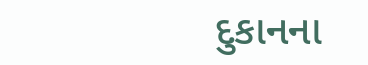દુકાનના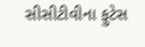સીસીટીવીના ફુટેસ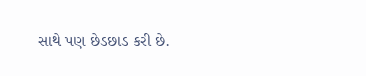સાથે પણ છેડછાડ કરી છે.